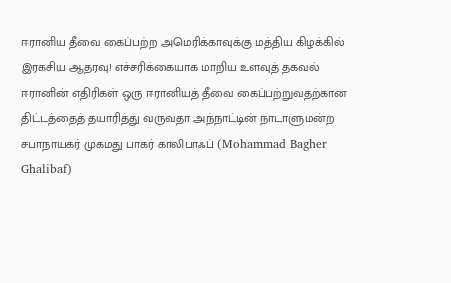ஈரானிய தீவை கைப்பற்ற அமெரிக்காவுக்கு மத்திய கிழக்கில் இரகசிய ஆதரவு! எச்சரிக்கையாக மாறிய உளவுத் தகவல்
ஈரானின் எதிரிகள் ஒரு ஈரானியத் தீவை கைப்பற்றுவதற்கான திட்டத்தைத் தயாரித்து வருவதா அந்நாட்டின் நாடாளுமன்ற சபாநாயகர் முகமது பாகர் காலிபாஃப் (Mohammad Bagher Ghalibaf)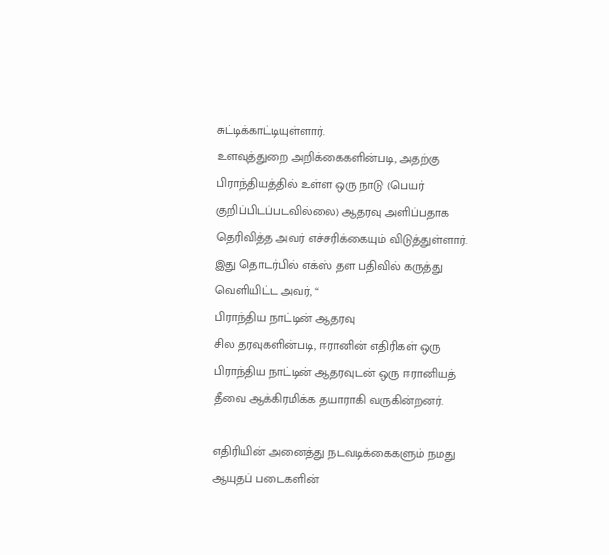சுட்டிக்காட்டியுள்ளார்.
உளவுத்துறை அறிக்கைகளின்படி, அதற்கு பிராந்தியத்தில் உள்ள ஒரு நாடு (பெயர் குறிப்பிடப்படவில்லை) ஆதரவு அளிப்பதாக தெரிவித்த அவர் எச்சரிக்கையும் விடுத்துள்ளார்.
இது தொடர்பில் எக்ஸ் தள பதிவில் கருத்து வெளியிட்ட அவர், “
பிராந்திய நாட்டின் ஆதரவு
சில தரவுகளின்படி, ஈரானின் எதிரிகள் ஒரு பிராந்திய நாட்டின் ஆதரவுடன் ஒரு ஈரானியத் தீவை ஆக்கிரமிக்க தயாராகி வருகின்றனர்.

எதிரியின் அனைத்து நடவடிக்கைகளும் நமது ஆயுதப் படைகளின்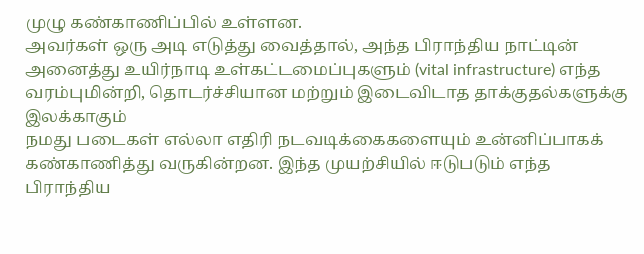முழு கண்காணிப்பில் உள்ளன.
அவர்கள் ஒரு அடி எடுத்து வைத்தால், அந்த பிராந்திய நாட்டின் அனைத்து உயிர்நாடி உள்கட்டமைப்புகளும் (vital infrastructure) எந்த வரம்புமின்றி, தொடர்ச்சியான மற்றும் இடைவிடாத தாக்குதல்களுக்கு இலக்காகும்
நமது படைகள் எல்லா எதிரி நடவடிக்கைகளையும் உன்னிப்பாகக் கண்காணித்து வருகின்றன. இந்த முயற்சியில் ஈடுபடும் எந்த பிராந்திய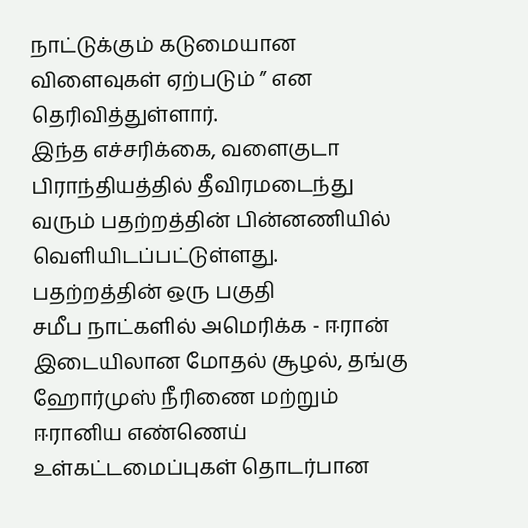நாட்டுக்கும் கடுமையான விளைவுகள் ஏற்படும் ” என தெரிவித்துள்ளார்.
இந்த எச்சரிக்கை, வளைகுடா பிராந்தியத்தில் தீவிரமடைந்து வரும் பதற்றத்தின் பின்னணியில் வெளியிடப்பட்டுள்ளது.
பதற்றத்தின் ஒரு பகுதி
சமீப நாட்களில் அமெரிக்க - ஈரான் இடையிலான மோதல் சூழல், தங்கு ஹோர்முஸ் நீரிணை மற்றும் ஈரானிய எண்ணெய் உள்கட்டமைப்புகள் தொடர்பான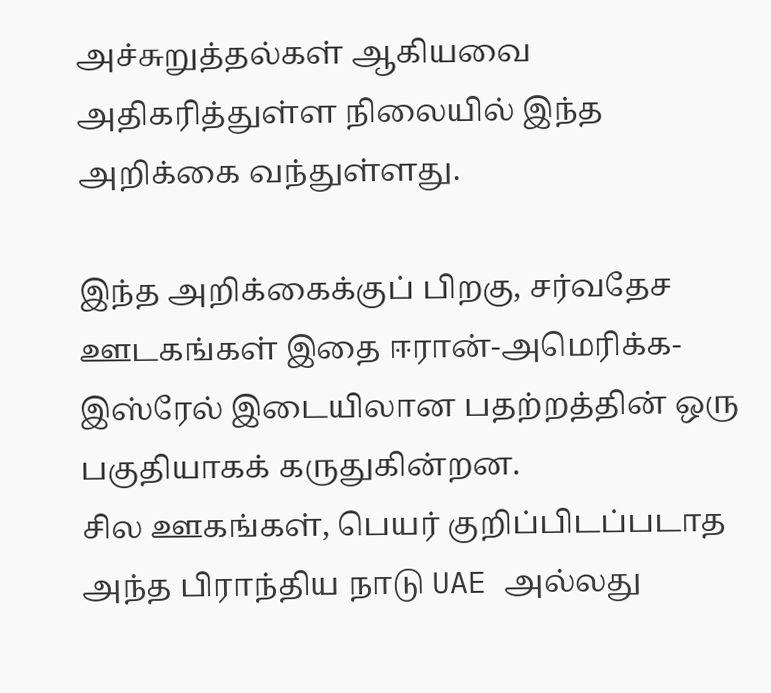அச்சுறுத்தல்கள் ஆகியவை அதிகரித்துள்ள நிலையில் இந்த அறிக்கை வந்துள்ளது.

இந்த அறிக்கைக்குப் பிறகு, சர்வதேச ஊடகங்கள் இதை ஈரான்-அமெரிக்க-இஸ்ரேல் இடையிலான பதற்றத்தின் ஒரு பகுதியாகக் கருதுகின்றன.
சில ஊகங்கள், பெயர் குறிப்பிடப்படாத அந்த பிராந்திய நாடு UAE அல்லது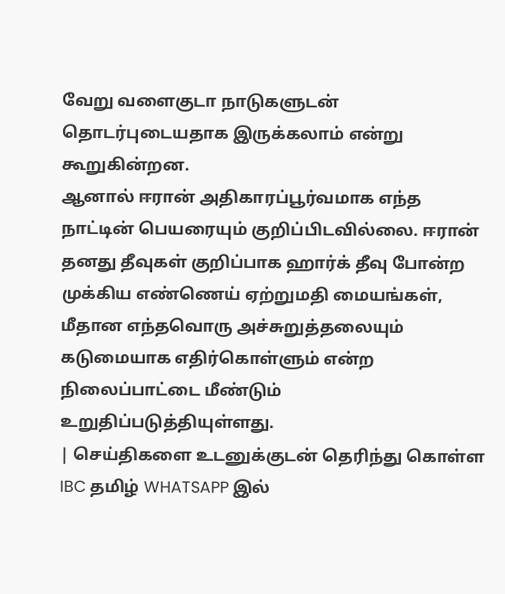வேறு வளைகுடா நாடுகளுடன் தொடர்புடையதாக இருக்கலாம் என்று கூறுகின்றன.
ஆனால் ஈரான் அதிகாரப்பூர்வமாக எந்த நாட்டின் பெயரையும் குறிப்பிடவில்லை. ஈரான் தனது தீவுகள் குறிப்பாக ஹார்க் தீவு போன்ற முக்கிய எண்ணெய் ஏற்றுமதி மையங்கள், மீதான எந்தவொரு அச்சுறுத்தலையும் கடுமையாக எதிர்கொள்ளும் என்ற நிலைப்பாட்டை மீண்டும் உறுதிப்படுத்தியுள்ளது.
| செய்திகளை உடனுக்குடன் தெரிந்து கொள்ள IBC தமிழ் WHATSAPP இல்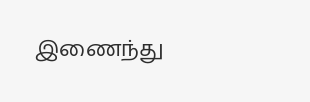இணைந்து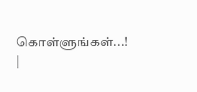கொள்ளுங்கள்...! |